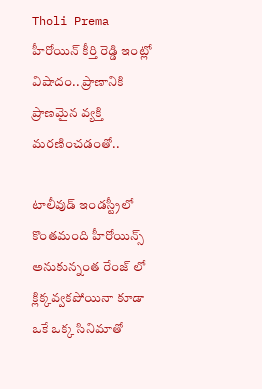Tholi Prema హీరోయిన్ కీర్తి రెడ్డి ఇంట్లో విషాదం.. ప్రాణానికి ప్రాణమైన వ్యక్తి మరణించడంతో..

టాలీవుడ్ ఇండస్ట్రీలో కొంతమంది హీరోయిన్స్ అనుకున్నంత రేంజ్ లో క్లిక్కవ్వకపోయినా కూడా ఒకే ఒక్క సినిమాతో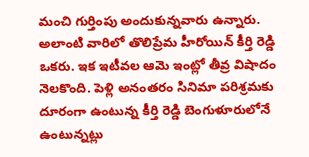మంచి గుర్తింపు అందుకున్నవారు ఉన్నారు. అలాంటి వారిలో తొలిప్రేమ హీరోయిన్ కీర్తి రెడ్డి ఒకరు. ఇక ఇటీవల ఆమె ఇంట్లో తీవ్ర విషాదం నెలకొంది. పెళ్లి అనంతరం సినిమా పరిశ్రమకు దూరంగా ఉంటున్న కీర్తి రెడ్డి బెంగుళూరులోనే ఉంటున్నట్లు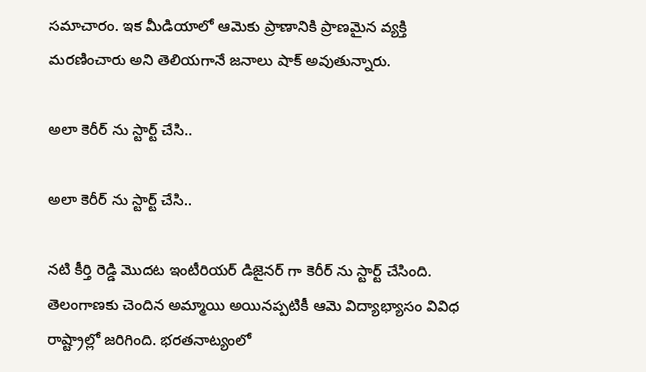సమాచారం. ఇక మీడియాలో ఆమెకు ప్రాణానికి ప్రాణమైన వ్యక్తి మరణించారు అని తెలియగానే జనాలు షాక్ అవుతున్నారు.

అలా కెరీర్ ను స్టార్ట్ చేసి..

అలా కెరీర్ ను స్టార్ట్ చేసి..

నటి కీర్తి రెడ్డి మొదట ఇంటీరియర్ డిజైనర్ గా కెరీర్ ను స్టార్ట్ చేసింది. తెలంగాణకు చెందిన అమ్మాయి అయినప్పటికీ ఆమె విద్యాభ్యాసం వివిధ రాష్ట్రాల్లో జరిగింది. భరతనాట్యంలో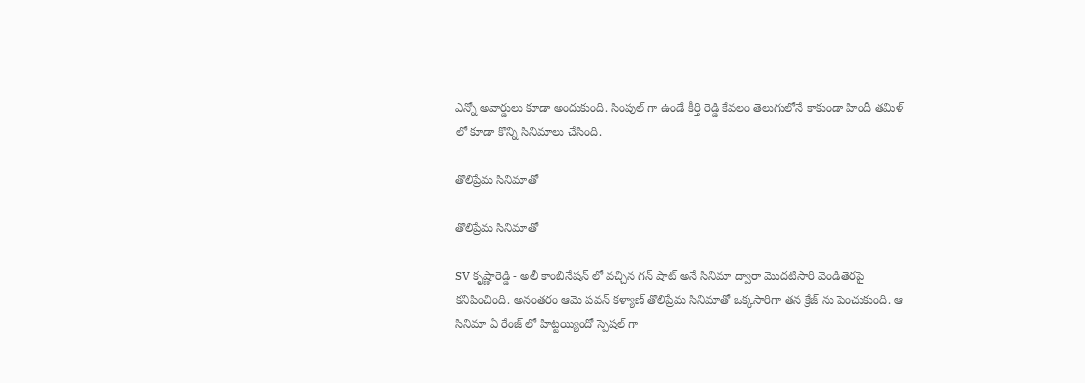ఎన్నో అవార్డులు కూడా అందుకుంది. సింపుల్ గా ఉండే కీర్తి రెడ్డి కేవలం తెలుగులోనే కాకుండా హిందీ తమిళ్ లో కూడా కొన్ని సినిమాలు చేసింది.

తొలిప్రేమ సినిమాతో

తొలిప్రేమ సినిమాతో

SV కృష్ణారెడ్డి - అలీ కాంబినేషన్ లో వచ్చిన గన్ షాట్ అనే సినిమా ద్వారా మొదటిసారి వెండితెరపై కనిపించింది. అనంతరం ఆమె పవన్ కళ్యాణ్ తొలిప్రేమ సినిమాతో ఒక్కసారిగా తన క్రేజ్ ను పెంచుకుంది. ఆ సినిమా ఏ రేంజ్ లో హిట్టయ్యిందో స్పెషల్ గా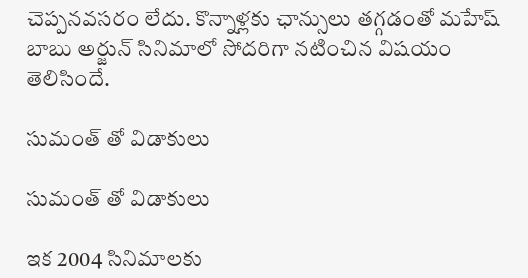చెప్పనవసరం లేదు. కొన్నాళ్లకు ఛాన్సులు తగ్గడంతో మహేష్ బాబు అర్జున్ సినిమాలో సోదరిగా నటించిన విషయం తెలిసిందే.

సుమంత్ తో విడాకులు

సుమంత్ తో విడాకులు

ఇక 2004 సినిమాలకు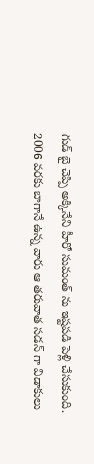గుడ్ బై చెప్పి అక్కినేని హీరో సుమంత్ ను ఇష్టపడి పెళ్లి చేసుకుంది. 2006 వరకు బాగానే ఉన్న వారు ఆ తరువాత సడన్ గా విడాకులు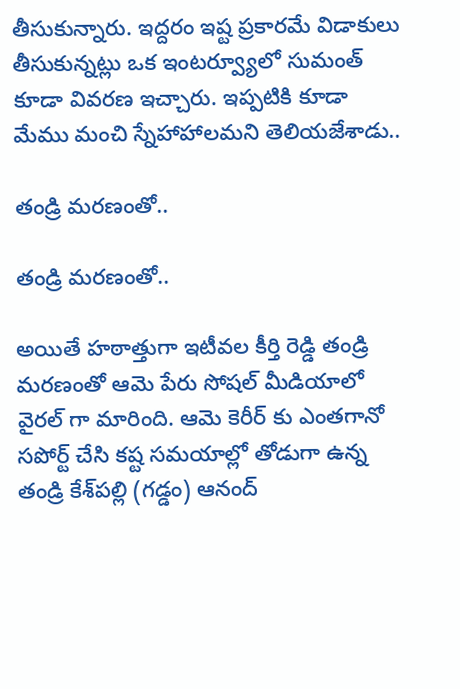తీసుకున్నారు. ఇద్దరం ఇష్ట ప్రకారమే విడాకులు తీసుకున్నట్లు ఒక ఇంటర్వ్యూలో సుమంత్ కూడా వివరణ ఇచ్చారు. ఇప్పటికి కూడా మేము మంచి స్నేహాహాలమని తెలియజేశాడు..

తండ్రి మరణంతో..

తండ్రి మరణంతో..

అయితే హఠాత్తుగా ఇటీవల కీర్తి రెడ్డి తండ్రి మరణంతో ఆమె పేరు సోషల్ మీడియాలో వైరల్ గా మారింది. ఆమె కెరీర్ కు ఎంతగానో సపోర్ట్ చేసి కష్ట సమయాల్లో తోడుగా ఉన్న తండ్రి కేశ్‌పల్లి (గడ్డం) ఆనంద్‌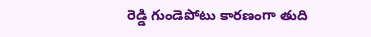రెడ్డి గుండెపోటు కారణంగా తుది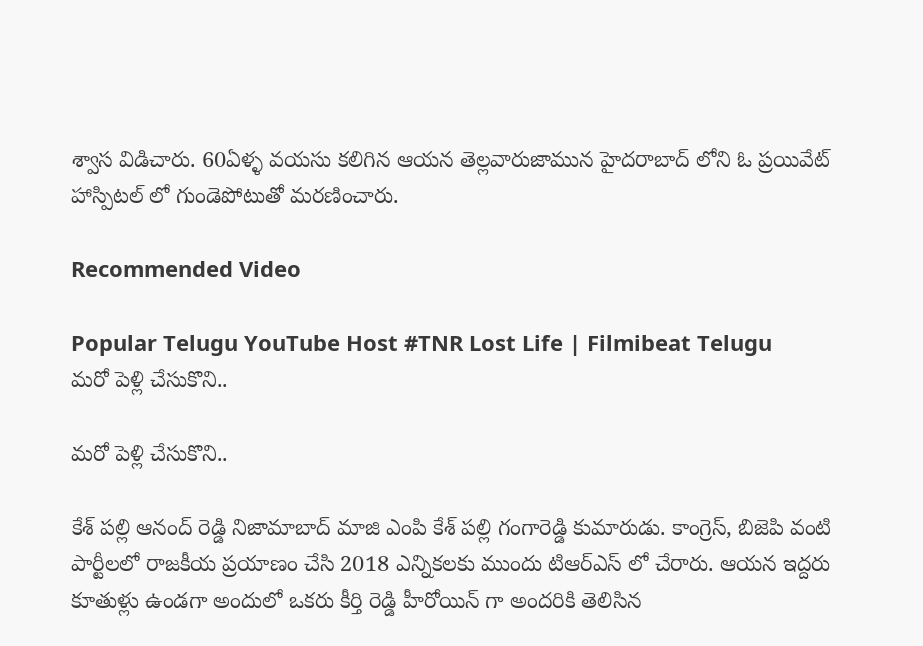శ్వాస విడిచారు. 60ఏళ్ళ వయసు కలిగిన ఆయన తెల్లవారుజామున హైదరాబాద్ లోని ఓ ప్రయివేట్ హాస్పిటల్ లో గుండెపోటుతో మరణించారు.

Recommended Video

Popular Telugu YouTube Host #TNR Lost Life | Filmibeat Telugu
మరో పెళ్లి చేసుకొని..

మరో పెళ్లి చేసుకొని..

కేశ్‌ పల్లి ఆనంద్‌ రెడ్డి నిజామాబాద్‌ మాజి ఎంపి కేశ్‌ పల్లి గంగారెడ్డి కుమారుడు. కాంగ్రెస్, బిజెపి వంటి పార్టీలలో రాజకీయ ప్రయాణం చేసి 2018 ఎన్నికలకు ముందు టిఆర్‌ఎస్‌ లో చేరారు. ఆయన ఇద్దరు కూతుళ్లు ఉండగా అందులో ఒకరు కీర్తి రెడ్డి హీరోయిన్ గా అందరికి తెలిసిన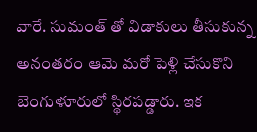వారే. సుమంత్ తో విడాకులు తీసుకున్న అనంతరం ఆమె మరో పెళ్లి చేసుకొని బెంగుళూరులో స్థిరపడ్డారు. ఇక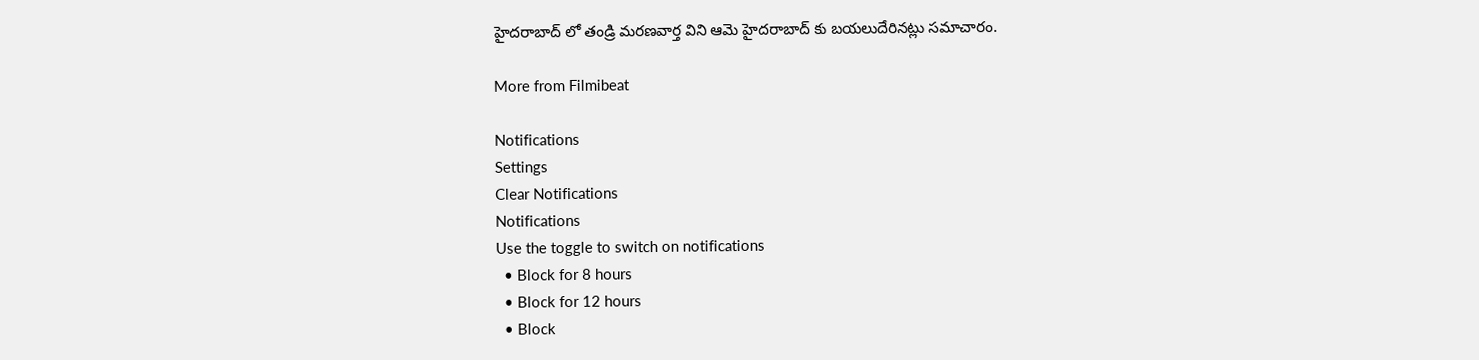హైదరాబాద్ లో తండ్రి మరణవార్త విని ఆమె హైదరాబాద్ కు బయలుదేరినట్లు సమాచారం.

More from Filmibeat

Notifications
Settings
Clear Notifications
Notifications
Use the toggle to switch on notifications
  • Block for 8 hours
  • Block for 12 hours
  • Block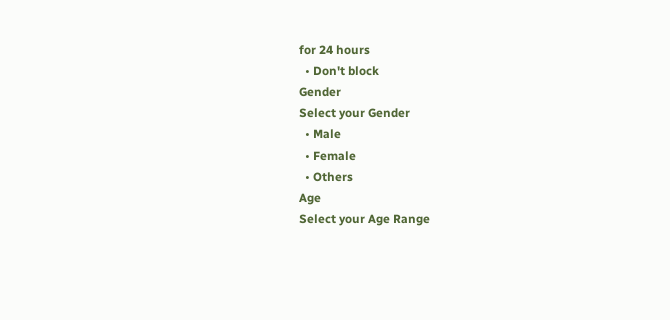for 24 hours
  • Don't block
Gender
Select your Gender
  • Male
  • Female
  • Others
Age
Select your Age Range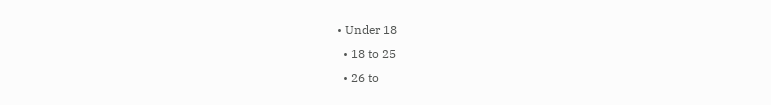• Under 18
  • 18 to 25
  • 26 to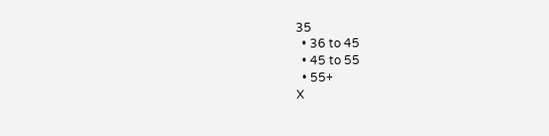35
  • 36 to 45
  • 45 to 55
  • 55+
X